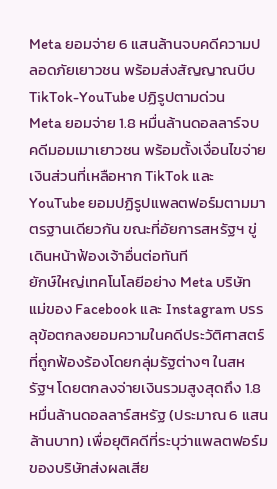Meta ยอมจ่าย 6 แสนล้านจบคดีความปลอดภัยเยาวชน พร้อมส่งสัญญาณบีบ TikTok-YouTube ปฏิรูปตามด่วน
Meta ยอมจ่าย 1.8 หมื่นล้านดอลลาร์จบคดีมอมเมาเยาวชน พร้อมตั้งเงื่อนไขจ่ายเงินส่วนที่เหลือหาก TikTok และ YouTube ยอมปฏิรูปแพลตฟอร์มตามมาตรฐานเดียวกัน ขณะที่อัยการสหรัฐฯ ขู่เดินหน้าฟ้องเจ้าอื่นต่อทันที
ยักษ์ใหญ่เทคโนโลยีอย่าง Meta บริษัทแม่ของ Facebook และ Instagram บรรลุข้อตกลงยอมความในคดีประวัติศาสตร์ที่ถูกฟ้องร้องโดยกลุ่มรัฐต่างๆ ในสหรัฐฯ โดยตกลงจ่ายเงินรวมสูงสุดถึง 1.8 หมื่นล้านดอลลาร์สหรัฐ (ประมาณ 6 แสนล้านบาท) เพื่อยุติคดีที่ระบุว่าแพลตฟอร์มของบริษัทส่งผลเสีย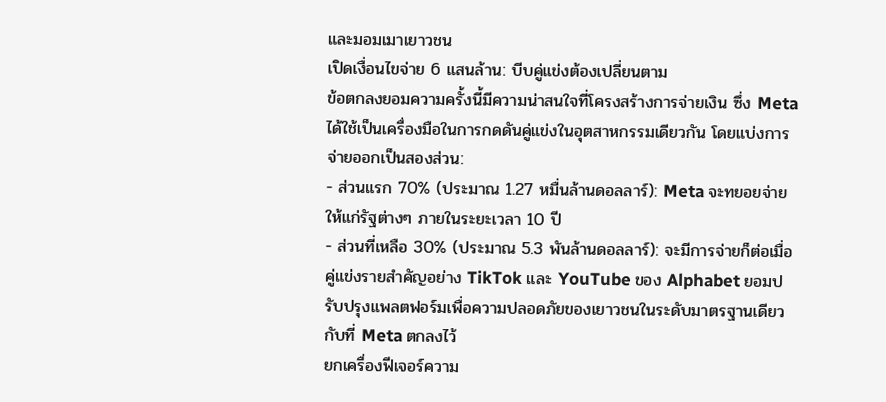และมอมเมาเยาวชน
เปิดเงื่อนไขจ่าย 6 แสนล้าน: บีบคู่แข่งต้องเปลี่ยนตาม
ข้อตกลงยอมความครั้งนี้มีความน่าสนใจที่โครงสร้างการจ่ายเงิน ซึ่ง Meta ได้ใช้เป็นเครื่องมือในการกดดันคู่แข่งในอุตสาหกรรมเดียวกัน โดยแบ่งการจ่ายออกเป็นสองส่วน:
- ส่วนแรก 70% (ประมาณ 1.27 หมื่นล้านดอลลาร์): Meta จะทยอยจ่ายให้แก่รัฐต่างๆ ภายในระยะเวลา 10 ปี
- ส่วนที่เหลือ 30% (ประมาณ 5.3 พันล้านดอลลาร์): จะมีการจ่ายก็ต่อเมื่อคู่แข่งรายสำคัญอย่าง TikTok และ YouTube ของ Alphabet ยอมปรับปรุงแพลตฟอร์มเพื่อความปลอดภัยของเยาวชนในระดับมาตรฐานเดียวกับที่ Meta ตกลงไว้
ยกเครื่องฟีเจอร์ความ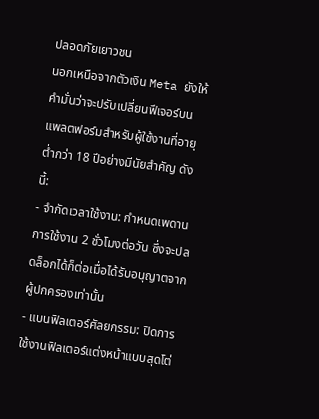ปลอดภัยเยาวชน
นอกเหนือจากตัวเงิน Meta ยังให้คำมั่นว่าจะปรับเปลี่ยนฟีเจอร์บนแพลตฟอร์มสำหรับผู้ใช้งานที่อายุต่ำกว่า 18 ปีอย่างมีนัยสำคัญ ดังนี้:
- จำกัดเวลาใช้งาน: กำหนดเพดานการใช้งาน 2 ชั่วโมงต่อวัน ซึ่งจะปลดล็อกได้ก็ต่อเมื่อได้รับอนุญาตจากผู้ปกครองเท่านั้น
- แบนฟิลเตอร์ศัลยกรรม: ปิดการใช้งานฟิลเตอร์แต่งหน้าแบบสุดโต่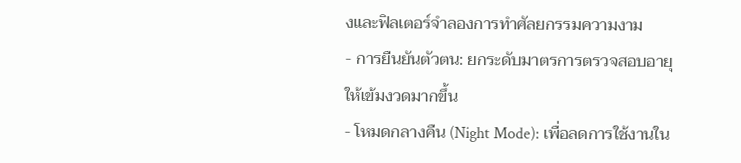งและฟิลเตอร์จำลองการทำศัลยกรรมความงาม
- การยืนยันตัวตน: ยกระดับมาตรการตรวจสอบอายุให้เข้มงวดมากขึ้น
- โหมดกลางคืน (Night Mode): เพื่อลดการใช้งานใน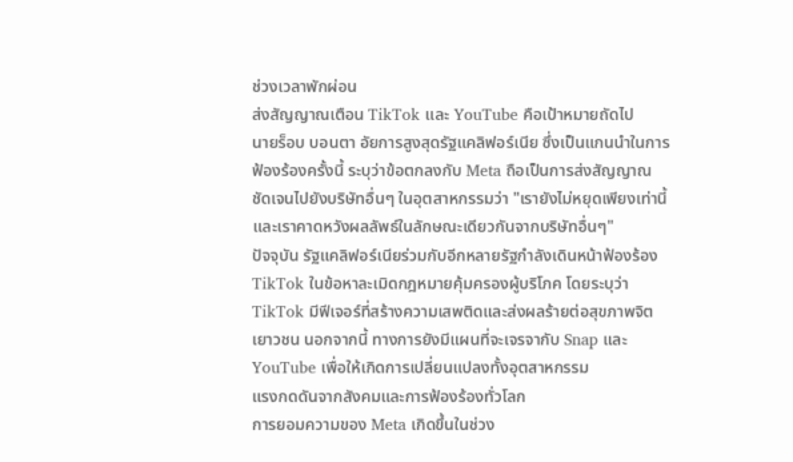ช่วงเวลาพักผ่อน
ส่งสัญญาณเตือน TikTok และ YouTube คือเป้าหมายถัดไป
นายร็อบ บอนตา อัยการสูงสุดรัฐแคลิฟอร์เนีย ซึ่งเป็นแกนนำในการฟ้องร้องครั้งนี้ ระบุว่าข้อตกลงกับ Meta ถือเป็นการส่งสัญญาณชัดเจนไปยังบริษัทอื่นๆ ในอุตสาหกรรมว่า "เรายังไม่หยุดเพียงเท่านี้ และเราคาดหวังผลลัพธ์ในลักษณะเดียวกันจากบริษัทอื่นๆ"
ปัจจุบัน รัฐแคลิฟอร์เนียร่วมกับอีกหลายรัฐกำลังเดินหน้าฟ้องร้อง TikTok ในข้อหาละเมิดกฎหมายคุ้มครองผู้บริโภค โดยระบุว่า TikTok มีฟีเจอร์ที่สร้างความเสพติดและส่งผลร้ายต่อสุขภาพจิตเยาวชน นอกจากนี้ ทางการยังมีแผนที่จะเจรจากับ Snap และ YouTube เพื่อให้เกิดการเปลี่ยนแปลงทั้งอุตสาหกรรม
แรงกดดันจากสังคมและการฟ้องร้องทั่วโลก
การยอมความของ Meta เกิดขึ้นในช่วง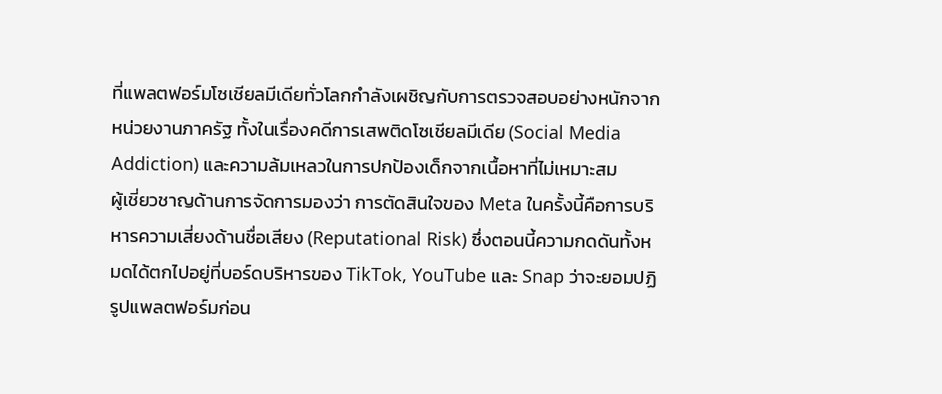ที่แพลตฟอร์มโซเชียลมีเดียทั่วโลกกำลังเผชิญกับการตรวจสอบอย่างหนักจากหน่วยงานภาครัฐ ทั้งในเรื่องคดีการเสพติดโซเชียลมีเดีย (Social Media Addiction) และความล้มเหลวในการปกป้องเด็กจากเนื้อหาที่ไม่เหมาะสม
ผู้เชี่ยวชาญด้านการจัดการมองว่า การตัดสินใจของ Meta ในครั้งนี้คือการบริหารความเสี่ยงด้านชื่อเสียง (Reputational Risk) ซึ่งตอนนี้ความกดดันทั้งหมดได้ตกไปอยู่ที่บอร์ดบริหารของ TikTok, YouTube และ Snap ว่าจะยอมปฏิรูปแพลตฟอร์มก่อน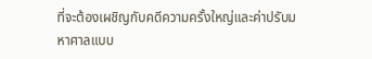ที่จะต้องเผชิญกับคดีความครั้งใหญ่และค่าปรับมหาศาลแบบ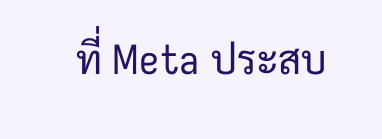ที่ Meta ประสบ